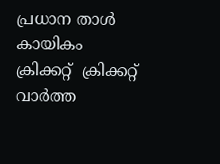പ്രധാന താള്‍  കായികം  ക്രിക്കറ്റ്‌  ക്രിക്കറ്റ്‌ വാര്‍ത്ത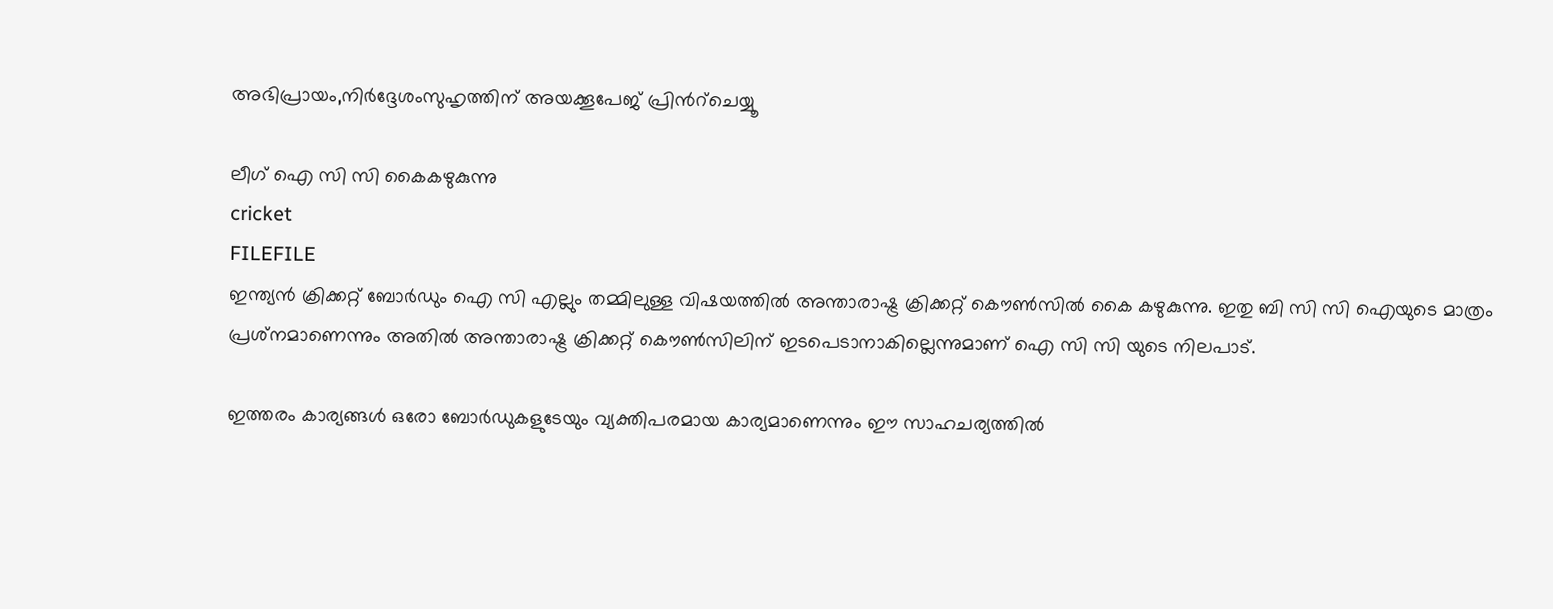അഭിപ്രായം,നിര്‍ദ്ദേശംസുഹൃത്തിന് അയക്കൂപേജ് പ്രിന്‍റ്ചെയ്യൂ

ലീഗ് ഐ സി സി കൈകഴുകുന്നു
cricket
FILEFILE
ഇന്ത്യന്‍ ക്രിക്കറ്റ് ബോര്‍ഡും ഐ സി എല്ലും തമ്മിലുള്ള വിഷയത്തില്‍ അന്താരാഷ്ട്ര ക്രിക്കറ്റ് കൌണ്‍സില്‍ കൈ കഴുകുന്നു. ഇതു ബി സി സി ഐയുടെ മാത്രം പ്രശ്‌നമാണെന്നും അതില്‍ അന്താരാഷ്ട്ര ക്രിക്കറ്റ് കൌണ്‍സിലിന് ഇടപെടാനാകില്ലെന്നുമാണ് ഐ സി സി യുടെ നിലപാട്.

ഇത്തരം കാര്യങ്ങള്‍ ഒരോ ബോര്‍ഡുകളുടേയും വ്യക്തിപരമായ കാര്യമാണെന്നും ഈ സാഹചര്യത്തില്‍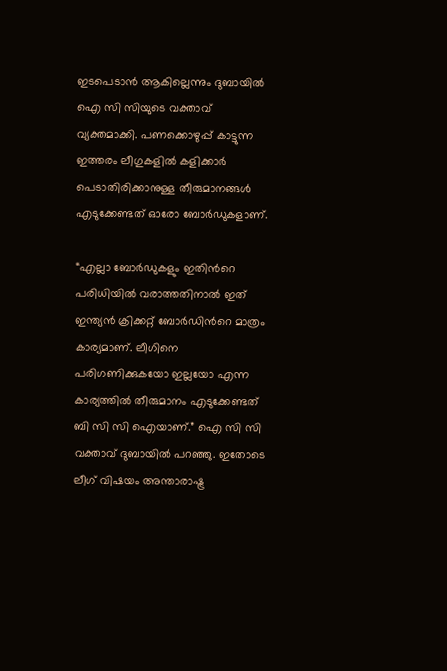ഇടപെടാന്‍ ആകില്ലെന്നും ദുബായില്‍ ഐ സി സിയുടെ വക്താവ് വ്യക്തമാക്കി. പണക്കൊഴുപ്പ് കാട്ടുന്ന ഇത്തരം ലീഗുകളില്‍ കളിക്കാര്‍ പെടാതിരിക്കാനുള്ള തീരുമാനങ്ങള്‍ എടുക്കേണ്ടത് ഓരോ ബോര്‍ഡുകളാണ്.

“എല്ലാ ബോര്‍ഡുകളും ഇതിന്‍റെ പരിധിയില്‍ വരാത്തതിനാല്‍ ഇത് ഇന്ത്യന്‍ ക്രിക്കറ്റ് ബോര്‍ഡിന്‍റെ മാത്രം കാര്യമാണ്. ലീഗിനെ പരിഗണിക്കുകയോ ഇല്ലയോ എന്ന കാര്യത്തില്‍ തീരുമാനം എടുക്കേണ്ടത് ബി സി സി ഐയാണ്.” ഐ സി സി വക്താവ് ദുബായില്‍ പറഞ്ഞു. ഇതോടെ ലീഗ് വിഷയം അന്താരാഷ്ട്ര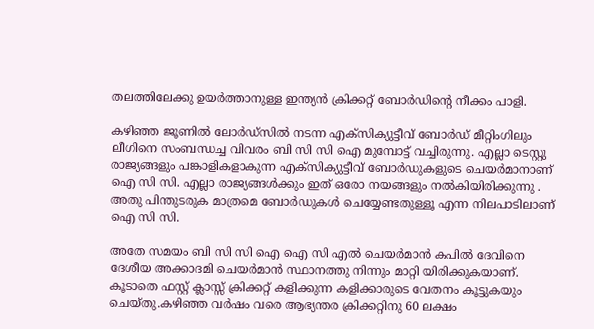തലത്തിലേക്കു ഉയര്‍ത്താനുള്ള ഇന്ത്യന്‍ ക്രിക്കറ്റ് ബോര്‍ഡിന്‍റെ നീക്കം പാളി.

കഴിഞ്ഞ ജൂണില്‍ ലോര്‍‌ഡ്സില്‍ നടന്ന എക്‍സിക്യുട്ടീവ് ബോര്‍ഡ് മീറ്റിംഗിലും ലീഗിനെ സംബന്ധച്ച വിവരം ബി സി സി ഐ മുമ്പോട്ട് വച്ചിരുന്നു. എല്ലാ ടെസ്റ്റു രാജ്യങ്ങളും പങ്കാളികളാകുന്ന എക്‍സിക്യുട്ടീവ് ബോര്‍ഡുകളുടെ ചെയര്‍മാനാണ് ഐ സി സി. എല്ലാ രാജ്യങ്ങള്‍ക്കും ഇത് ഒരോ നയങ്ങളും നല്‍കിയിരിക്കുന്നു . അതു പിന്തുടരുക മാത്രമെ ബോര്‍ഡുകള്‍ ചെയ്യേണ്ടതുള്ളൂ എന്ന നിലപാടിലാണ് ഐ സി സി.

അതേ സമയം ബി സി സി ഐ ഐ സി എല്‍ ചെയര്‍മാന്‍ കപില്‍ ദേവിനെ ദേശീയ അക്കാദമി ചെയര്‍മാന്‍ സ്ഥാനത്തു നിന്നും മാറ്റി യിരിക്കുകയാണ്. കൂടാതെ ഫസ്റ്റ് ക്ലാസ്സ് ക്രിക്കറ്റ് കളിക്കുന്ന കളിക്കാരുടെ വേതനം കൂട്ടുകയും ചെയ്‌‌തു.കഴിഞ്ഞ വര്‍ഷം വരെ ആഭ്യന്തര ക്രിക്കറ്റിനു 60 ലക്ഷം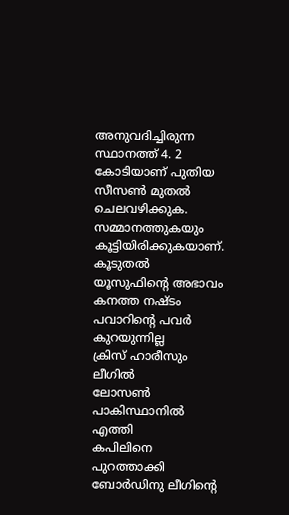അനുവദിച്ചിരുന്ന സ്ഥാനത്ത് 4. 2 കോടിയാണ് പുതിയ സീസണ്‍ മുതല്‍ ചെലവഴിക്കുക. സമ്മാനത്തുകയും കൂട്ടിയിരിക്കുകയാണ്.
കൂടുതല്‍
യൂസുഫിന്‍റെ അഭാവം കനത്ത നഷ്ടം
പവാറിന്‍റെ പവര്‍ കുറയുന്നില്ല
ക്രിസ് ഹാരീസും ലീഗില്‍
ലോസണ്‍ പാകിസ്ഥാനില്‍ എത്തി
കപിലിനെ പുറത്താക്കി
ബോര്‍ഡിനു ലീഗിന്‍റെ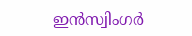ഇന്‍സ്വിംഗര്‍